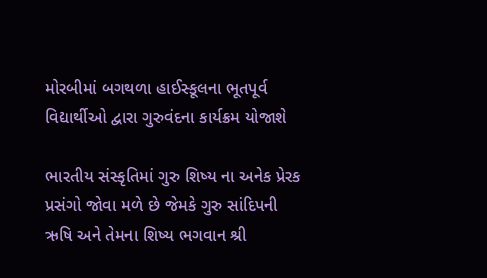મોરબીમાં બગથળા હાઈસ્કૂલના ભૂતપૂર્વ વિદ્યાર્થીઓ દ્વારા ગુરુવંદના કાર્યક્રમ યોજાશે

ભારતીય સંસ્કૃતિમાં ગુરુ શિષ્ય ના અનેક પ્રેરક પ્રસંગો જોવા મળે છે જેમકે ગુરુ સાંદિપની ઋષિ અને તેમના શિષ્ય ભગવાન શ્રી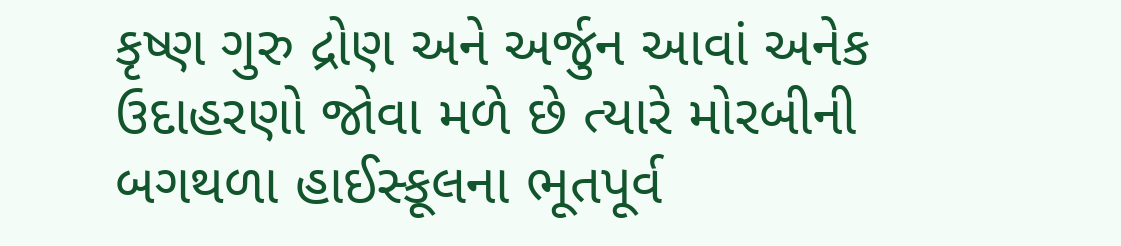કૃષ્ણ ગુરુ દ્રોણ અને અર્જુન આવાં અનેક ઉદાહરણો જોવા મળે છે ત્યારે મોરબીની બગથળા હાઈસ્કૂલના ભૂતપૂર્વ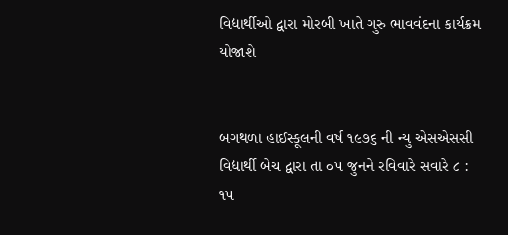વિદ્યાર્થીઓ દ્વારા મોરબી ખાતે ગુરુ ભાવવંદના કાર્યક્રમ યોજાશે


બગથળા હાઈસ્કૂલની વર્ષ ૧૯૭૬ ની ન્યુ એસએસસી વિદ્યાર્થી બેચ દ્વારા તા ૦૫ જુનને રવિવારે સવારે ૮ : ૧૫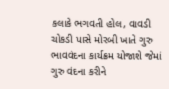કલાકે ભગવતી હોલ, વાવડી ચોકડી પાસે મોરબી ખાતે ગુરુ ભાવવંદના કાર્યક્રમ યોજાશે જેમાં ગુરુ વંદના કરીને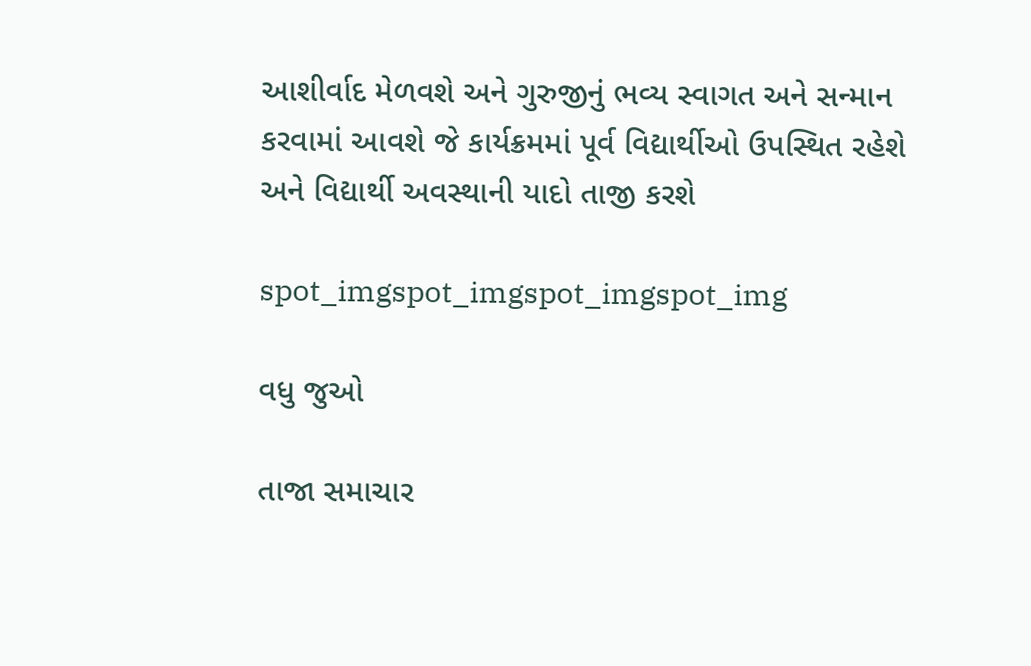આશીર્વાદ મેળવશે અને ગુરુજીનું ભવ્ય સ્વાગત અને સન્માન કરવામાં આવશે જે કાર્યક્રમમાં પૂર્વ વિદ્યાર્થીઓ ઉપસ્થિત રહેશે અને વિદ્યાર્થી અવસ્થાની યાદો તાજી કરશે

spot_imgspot_imgspot_imgspot_img

વધુ જુઓ

તાજા સમાચાર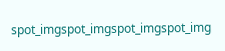spot_imgspot_imgspot_imgspot_img